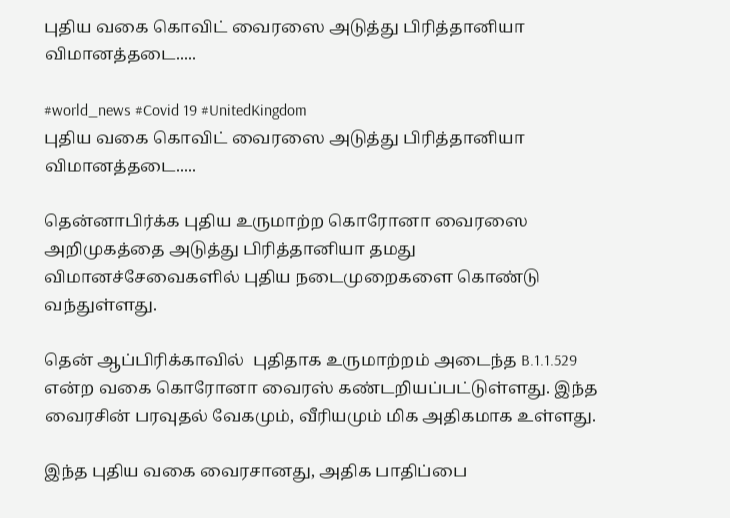புதிய வகை கொவிட் வைரஸை அடுத்து பிரித்தானியா விமானத்தடை.....

#world_news #Covid 19 #UnitedKingdom
புதிய வகை கொவிட் வைரஸை அடுத்து பிரித்தானியா விமானத்தடை.....

தென்னாபிர்க்க புதிய உருமாற்ற கொரோனா வைரஸை அறிமுகத்தை அடுத்து பிரித்தானியா தமது விமானச்சேவைகளில் புதிய நடைமுறைகளை கொண்டு வந்துள்ளது.

தென் ஆப்பிரிக்காவில்  புதிதாக உருமாற்றம் அடைந்த B.1.1.529 என்ற வகை கொரோனா வைரஸ் கண்டறியப்பட்டுள்ளது. இந்த வைரசின் பரவுதல் வேகமும், வீரியமும் மிக அதிகமாக உள்ளது.

இந்த புதிய வகை வைரசானது, அதிக பாதிப்பை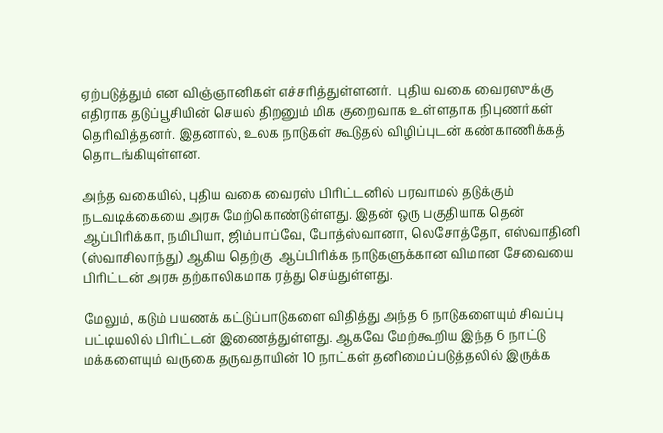ஏற்படுத்தும் என விஞ்ஞானிகள் எச்சரித்துள்ளனர்.  புதிய வகை வைரஸுக்கு எதிராக தடுப்பூசியின் செயல் திறனும் மிக குறைவாக உள்ளதாக நிபுணர்கள் தெரிவித்தனர். இதனால், உலக நாடுகள் கூடுதல் விழிப்புடன் கண்காணிக்கத் தொடங்கியுள்ளன.

அந்த வகையில், புதிய வகை வைரஸ் பிரிட்டனில் பரவாமல் தடுக்கும் நடவடிக்கையை அரசு மேற்கொண்டுள்ளது. இதன் ஒரு பகுதியாக தென் ஆப்பிரிக்கா, நமிபியா, ஜிம்பாப்வே, போத்ஸ்வானா, லெசோத்தோ, எஸ்வாதினி (ஸ்வாசிலாந்து) ஆகிய தெற்கு  ஆப்பிரிக்க நாடுகளுக்கான விமான சேவையை பிரிட்டன் அரசு தற்காலிகமாக ரத்து செய்துள்ளது.

மேலும், கடும் பயணக் கட்டுப்பாடுகளை விதித்து அந்த 6 நாடுகளையும் சிவப்பு பட்டியலில் பிரிட்டன் இணைத்துள்ளது. ஆகவே மேற்கூறிய இந்த 6 நாட்டு மக்களையும் வருகை தருவதாயின் 10 நாட்கள் தனிமைப்படுத்தலில் இருக்க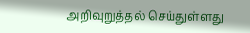அறிவுறுத்தல் செய்துள்ளது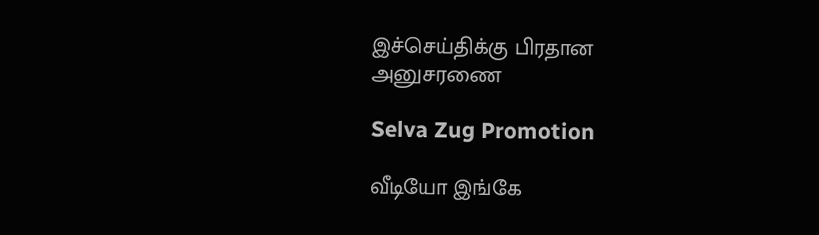இச்செய்திக்கு பிரதான அனுசரணை

Selva Zug Promotion

வீடியோ இங்கே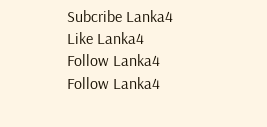Subcribe Lanka4
Like Lanka4
Follow Lanka4
Follow Lanka4